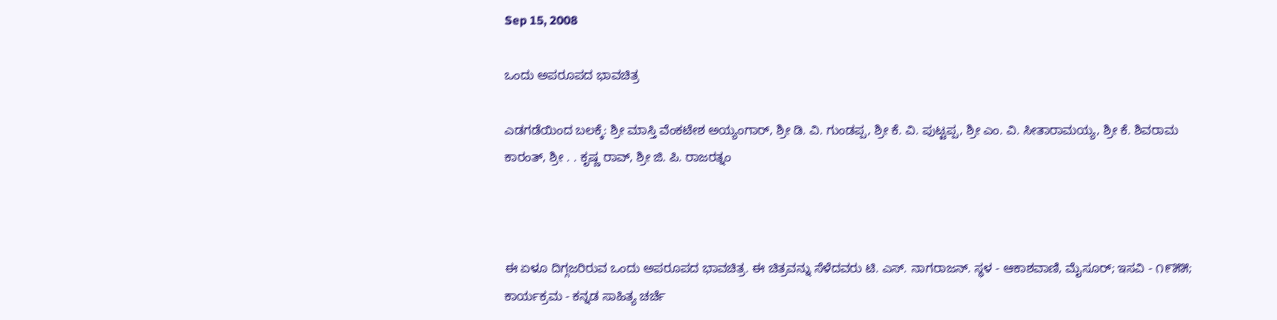Sep 15, 2008

ಒಂದು ಅಪರೂಪದ ಭಾವಚಿತ್ರ

ಎಡಗಡೆಯಿಂದ ಬಲಕ್ಕೆ: ಶ್ರೀ ಮಾಸ್ತಿ ವೆಂಕಟೇಶ ಅಯ್ಯಂಗಾರ್, ಶ್ರೀ ಡಿ. ವಿ. ಗುಂಡಪ್ಪ, ಶ್ರೀ ಕೆ. ವಿ. ಪುಟ್ಟಪ್ಪ, ಶ್ರೀ ಎಂ. ವಿ. ಸೀತಾರಾಮಯ್ಯ, ಶ್ರೀ ಕೆ. ಶಿವರಾಮ ಕಾರಂತ್, ಶ್ರೀ . . ಕೃಷ್ಣ ರಾವ್, ಶ್ರೀ ಜಿ. ಪಿ. ರಾಜರತ್ನಂ



ಈ ಏಳೂ ದಿಗ್ಗಜರಿರುವ ಒಂದು ಅಪರೂಪದ ಭಾವಚಿತ್ರ. ಈ ಚಿತ್ರವನ್ನು ಸೆಳೆದವರು ಟಿ. ಎಸ್. ನಾಗರಾಜನ್. ಸ್ಥಳ - ಆಕಾಶವಾಣಿ, ಮೈಸೂರ್; ಇಸವಿ - ೧೯೫೫; ಕಾರ್ಯಕ್ರಮ - ಕನ್ನಡ ಸಾಹಿತ್ಯ ಚರ್ಚೆ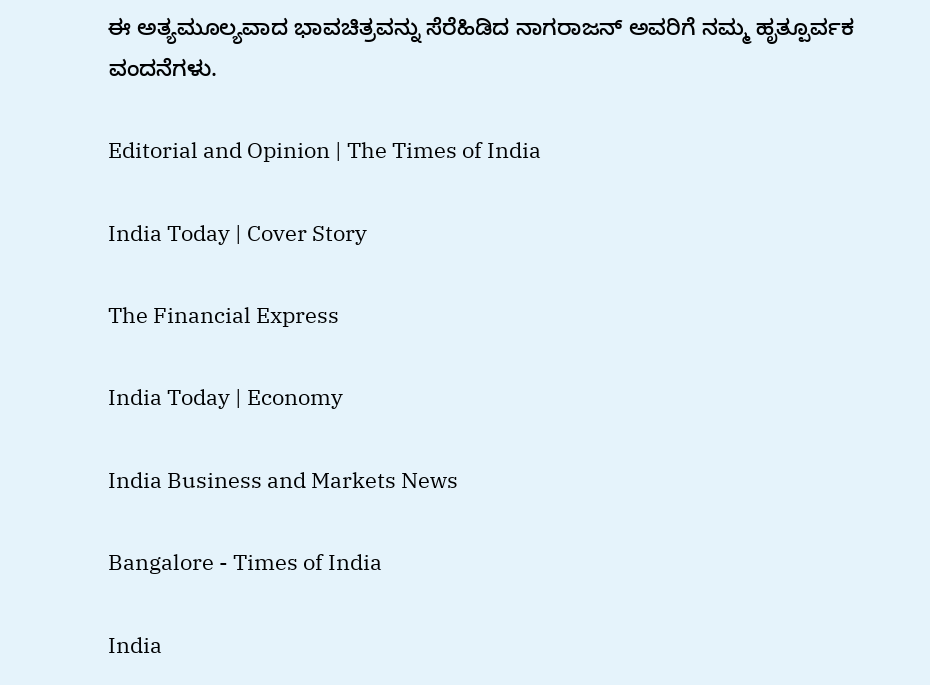ಈ ಅತ್ಯಮೂಲ್ಯವಾದ ಭಾವಚಿತ್ರವನ್ನು ಸೆರೆಹಿಡಿದ ನಾಗರಾಜನ್ ಅವರಿಗೆ ನಮ್ಮ ಹೃತ್ಪೂರ್ವಕ ವಂದನೆಗಳು.

Editorial and Opinion | The Times of India

India Today | Cover Story

The Financial Express

India Today | Economy

India Business and Markets News

Bangalore - Times of India

India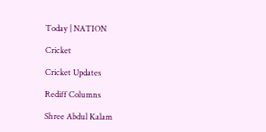Today | NATION

Cricket

Cricket Updates

Rediff Columns

Shree Abdul Kalam